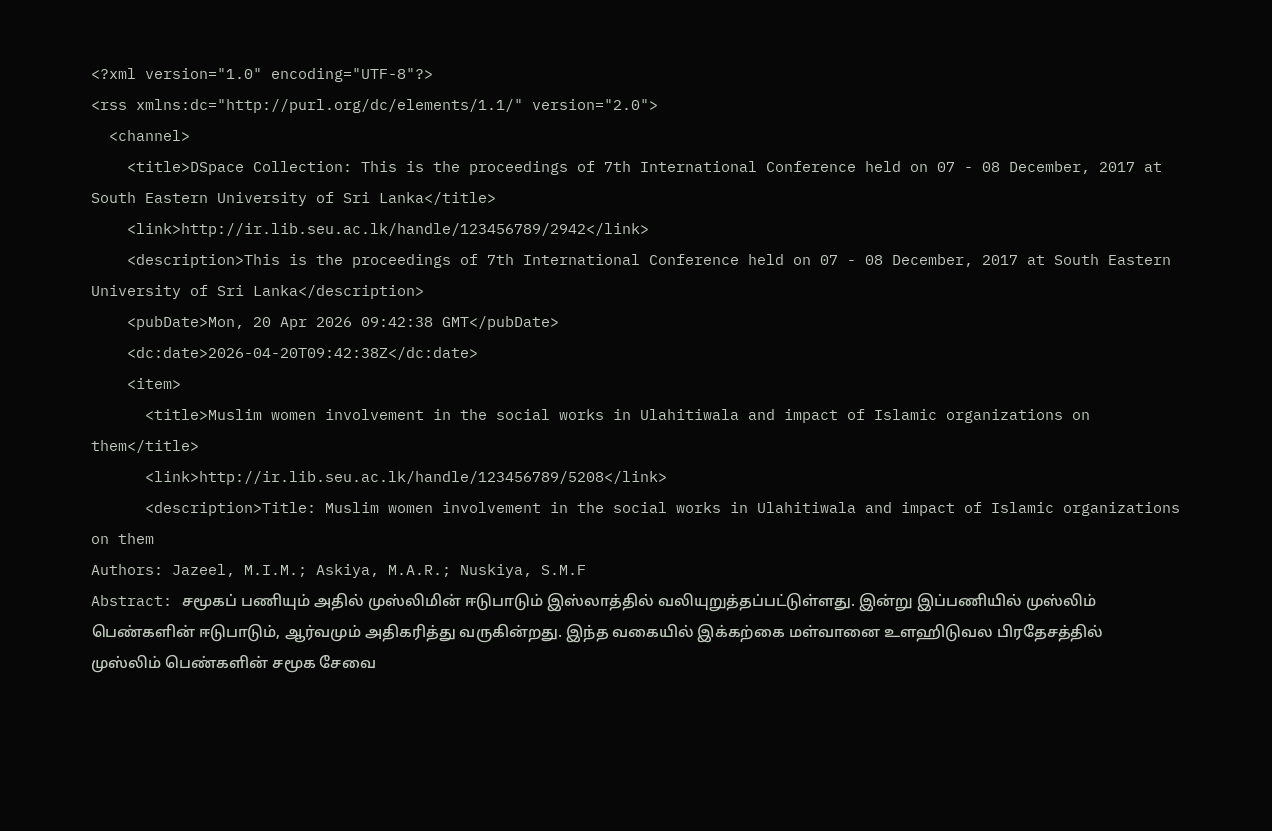<?xml version="1.0" encoding="UTF-8"?>
<rss xmlns:dc="http://purl.org/dc/elements/1.1/" version="2.0">
  <channel>
    <title>DSpace Collection: This is the proceedings of 7th International Conference held on 07 - 08 December, 2017 at South Eastern University of Sri Lanka</title>
    <link>http://ir.lib.seu.ac.lk/handle/123456789/2942</link>
    <description>This is the proceedings of 7th International Conference held on 07 - 08 December, 2017 at South Eastern University of Sri Lanka</description>
    <pubDate>Mon, 20 Apr 2026 09:42:38 GMT</pubDate>
    <dc:date>2026-04-20T09:42:38Z</dc:date>
    <item>
      <title>Muslim women involvement in the social works in Ulahitiwala and impact of Islamic organizations on them</title>
      <link>http://ir.lib.seu.ac.lk/handle/123456789/5208</link>
      <description>Title: Muslim women involvement in the social works in Ulahitiwala and impact of Islamic organizations on them
Authors: Jazeel, M.I.M.; Askiya, M.A.R.; Nuskiya, S.M.F
Abstract: சமூகப் பணியும் அதில் முஸ்லிமின் ஈடுபாடும் இஸ்லாத்தில் வலியுறுத்தப்பட்டுள்ளது. இன்று இப்பணியில் முஸ்லிம் பெண்களின் ஈடுபாடும், ஆர்வமும் அதிகரித்து வருகின்றது. இந்த வகையில் இக்கற்கை மள்வானை உளஹிடுவல பிரதேசத்தில் முஸ்லிம் பெண்களின் சமூக சேவை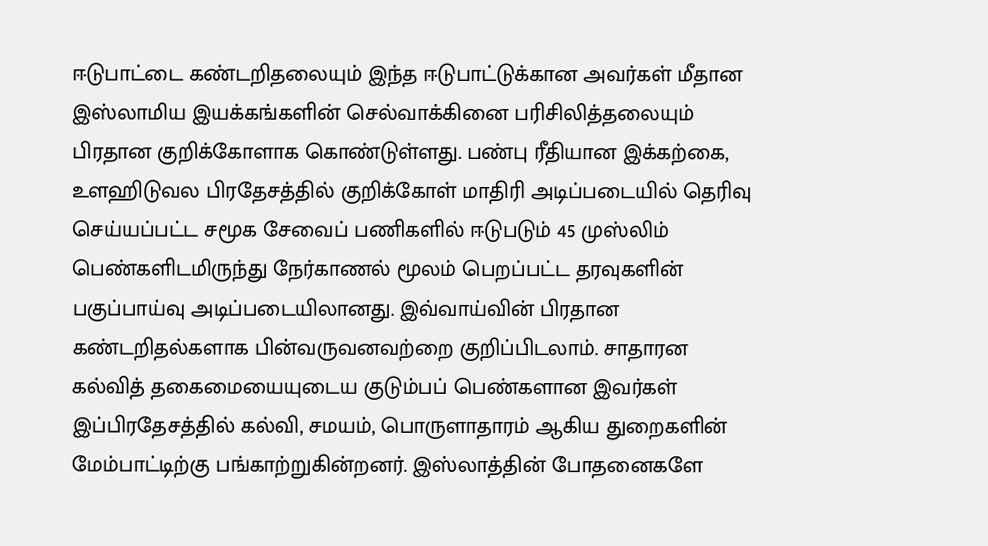ஈடுபாட்டை கண்டறிதலையும் இந்த ஈடுபாட்டுக்கான அவர்கள் மீதான இஸ்லாமிய இயக்கங்களின் செல்வாக்கினை பரிசிலித்தலையும் பிரதான குறிக்கோளாக கொண்டுள்ளது. பண்பு ரீதியான இக்கற்கை, உளஹிடுவல பிரதேசத்தில் குறிக்கோள் மாதிரி அடிப்படையில் தெரிவு செய்யப்பட்ட சமூக சேவைப் பணிகளில் ஈடுபடும் 45 முஸ்லிம் பெண்களிடமிருந்து நேர்காணல் மூலம் பெறப்பட்ட தரவுகளின் பகுப்பாய்வு அடிப்படையிலானது. இவ்வாய்வின் பிரதான கண்டறிதல்களாக பின்வருவனவற்றை குறிப்பிடலாம். சாதாரன கல்வித் தகைமையையுடைய குடும்பப் பெண்களான இவர்கள் இப்பிரதேசத்தில் கல்வி, சமயம், பொருளாதாரம் ஆகிய துறைகளின் மேம்பாட்டிற்கு பங்காற்றுகின்றனர். இஸ்லாத்தின் போதனைகளே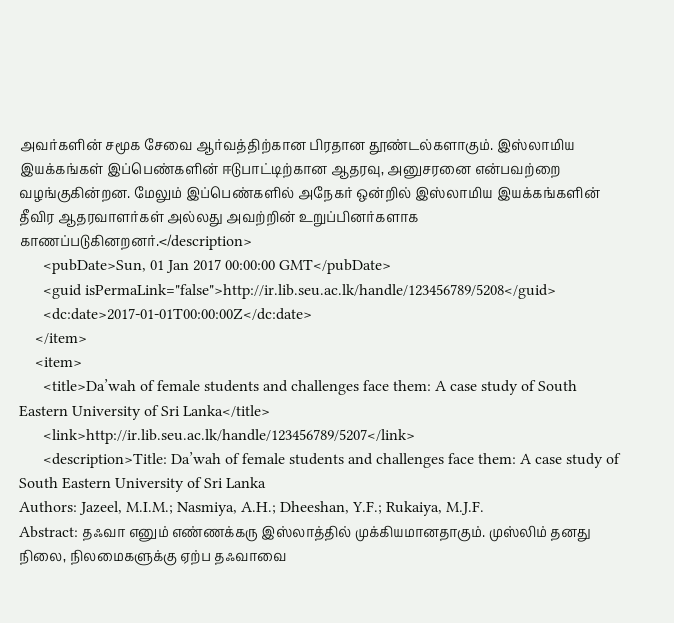அவர்களின் சமூக சேவை ஆர்வத்திற்கான பிரதான தூண்டல்களாகும். இஸ்லாமிய இயக்கங்கள் இப்பெண்களின் ஈடுபாட்டிற்கான ஆதரவு, அனுசரனை என்பவற்றை வழங்குகின்றன. மேலும் இப்பெண்களில் அநேகர் ஒன்றில் இஸ்லாமிய இயக்கங்களின் தீவிர ஆதரவாளர்கள் அல்லது அவற்றின் உறுப்பினர்களாக காணப்படுகினறனர்.</description>
      <pubDate>Sun, 01 Jan 2017 00:00:00 GMT</pubDate>
      <guid isPermaLink="false">http://ir.lib.seu.ac.lk/handle/123456789/5208</guid>
      <dc:date>2017-01-01T00:00:00Z</dc:date>
    </item>
    <item>
      <title>Da’wah of female students and challenges face them: A case study of South Eastern University of Sri Lanka</title>
      <link>http://ir.lib.seu.ac.lk/handle/123456789/5207</link>
      <description>Title: Da’wah of female students and challenges face them: A case study of South Eastern University of Sri Lanka
Authors: Jazeel, M.I.M.; Nasmiya, A.H.; Dheeshan, Y.F.; Rukaiya, M.J.F.
Abstract: தஃவா எனும் எண்ணக்கரு இஸ்லாத்தில் முக்கியமானதாகும். முஸ்லிம் தனது நிலை, நிலமைகளுக்கு ஏற்ப தஃவாவை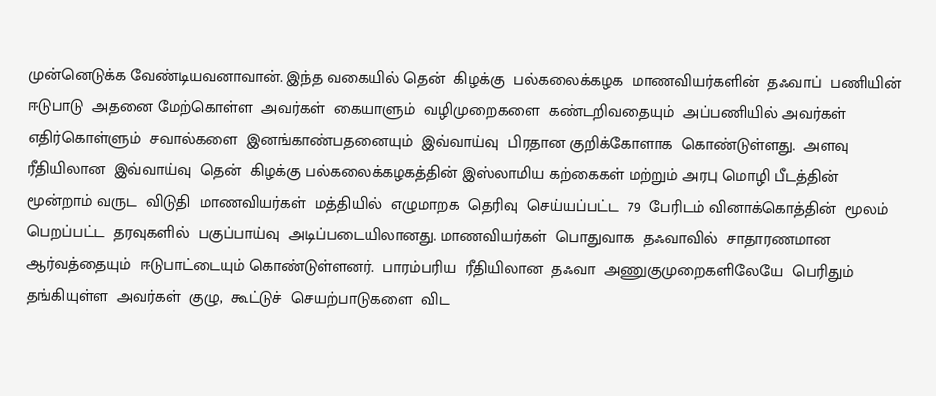முன்னெடுக்க வேண்டியவனாவான். இந்த வகையில் தென்  கிழக்கு  பல்கலைக்கழக  மாணவியர்களின்  தஃவாப்  பணியின்  ஈடுபாடு  அதனை மேற்கொள்ள  அவர்கள்  கையாளும்  வழிமுறைகளை  கண்டறிவதையும்  அப்பணியில் அவர்கள்  எதிர்கொள்ளும்  சவால்களை  இனங்காண்பதனையும்  இவ்வாய்வு  பிரதான குறிக்கோளாக  கொண்டுள்ளது.  அளவு  ரீதியிலான  இவ்வாய்வு  தென்  கிழக்கு பல்கலைக்கழகத்தின் இஸ்லாமிய கற்கைகள் மற்றும் அரபு மொழி பீடத்தின் மூன்றாம் வருட  விடுதி  மாணவியர்கள்  மத்தியில்  எழுமாறக  தெரிவு  செய்யப்பட்ட  79  பேரிடம் வினாக்கொத்தின்  மூலம்  பெறப்பட்ட  தரவுகளில்  பகுப்பாய்வு  அடிப்படையிலானது. மாணவியர்கள்  பொதுவாக  தஃவாவில்  சாதாரணமான  ஆர்வத்தையும்  ஈடுபாட்டையும் கொண்டுள்ளனர்.  பாரம்பரிய  ரீதியிலான  தஃவா  அணுகுமுறைகளிலேயே  பெரிதும் தங்கியுள்ள  அவர்கள்  குழு,  கூட்டுச்  செயற்பாடுகளை  விட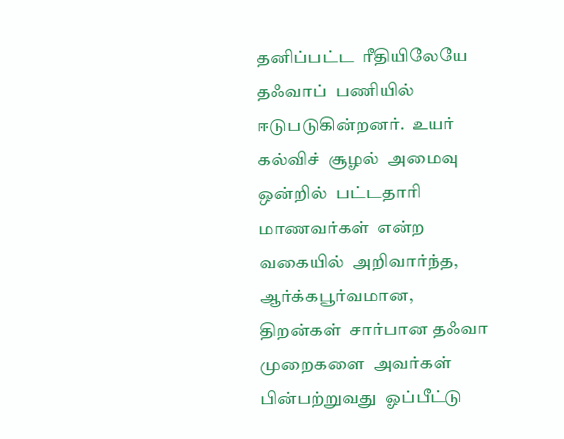தனிப்பட்ட  ரீதியிலேயே தஃவாப்  பணியில்  ஈடுபடுகின்றனர்.  உயர்  கல்விச்  சூழல்  அமைவு  ஒன்றில்  பட்டதாரி மாணவர்கள்  என்ற  வகையில்  அறிவார்ந்த,  ஆர்க்கபூர்வமான,  திறன்கள்  சார்பான தஃவா  முறைகளை  அவர்கள்  பின்பற்றுவது  ஓப்பீட்டு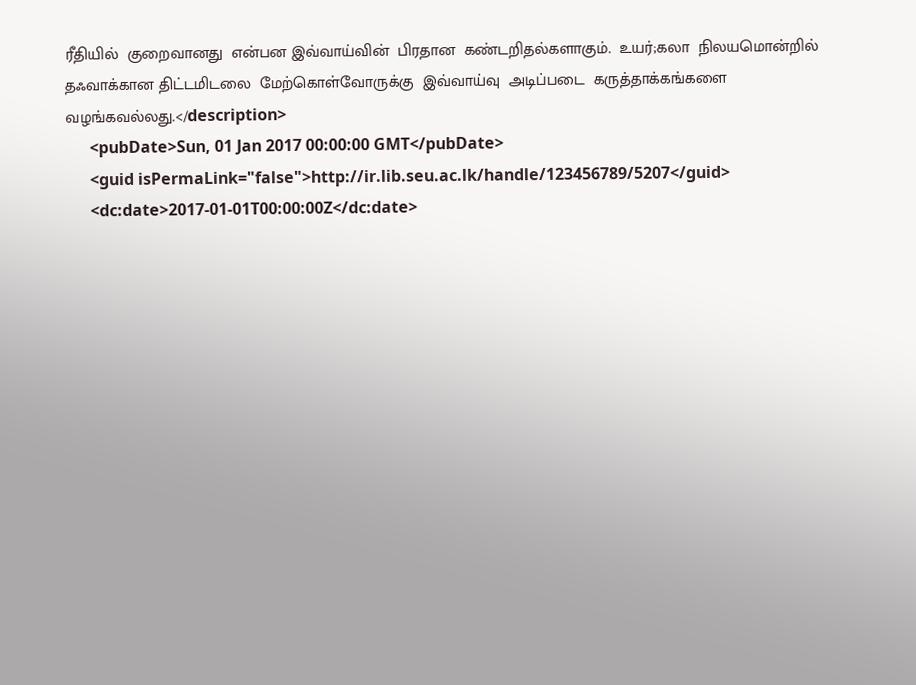ரீதியில்  குறைவானது  என்பன இவ்வாய்வின்  பிரதான  கண்டறிதல்களாகும்.  உயர்;கலா  நிலயமொன்றில்  தஃவாக்கான திட்டமிடலை  மேற்கொள்வோருக்கு  இவ்வாய்வு  அடிப்படை  கருத்தாக்கங்களை வழங்கவல்லது.</description>
      <pubDate>Sun, 01 Jan 2017 00:00:00 GMT</pubDate>
      <guid isPermaLink="false">http://ir.lib.seu.ac.lk/handle/123456789/5207</guid>
      <dc:date>2017-01-01T00:00:00Z</dc:date>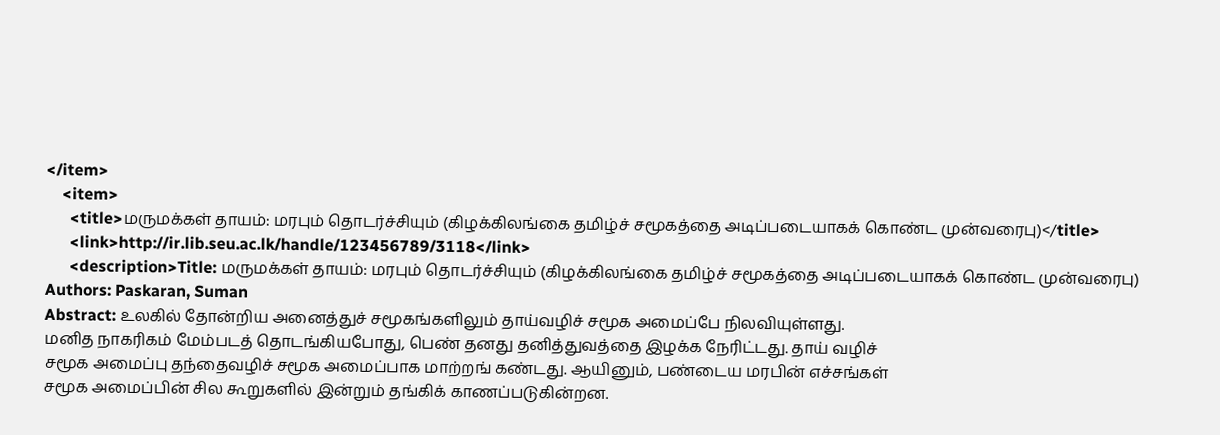</item>
    <item>
      <title>மருமக்கள் தாயம்: மரபும் தொடர்ச்சியும் (கிழக்கிலங்கை தமிழ்ச் சமூகத்தை அடிப்படையாகக் கொண்ட முன்வரைபு)</title>
      <link>http://ir.lib.seu.ac.lk/handle/123456789/3118</link>
      <description>Title: மருமக்கள் தாயம்: மரபும் தொடர்ச்சியும் (கிழக்கிலங்கை தமிழ்ச் சமூகத்தை அடிப்படையாகக் கொண்ட முன்வரைபு)
Authors: Paskaran, Suman
Abstract: உலகில் தோன்றிய அனைத்துச் சமூகங்களிலும் தாய்வழிச் சமூக அமைப்பே நிலவியுள்ளது.
மனித நாகரிகம் மேம்படத் தொடங்கியபோது, பெண் தனது தனித்துவத்தை இழக்க நேரிட்டது. தாய் வழிச்
சமூக அமைப்பு தந்தைவழிச் சமூக அமைப்பாக மாற்றங் கண்டது. ஆயினும், பண்டைய மரபின் எச்சங்கள்
சமூக அமைப்பின் சில கூறுகளில் இன்றும் தங்கிக் காணப்படுகின்றன.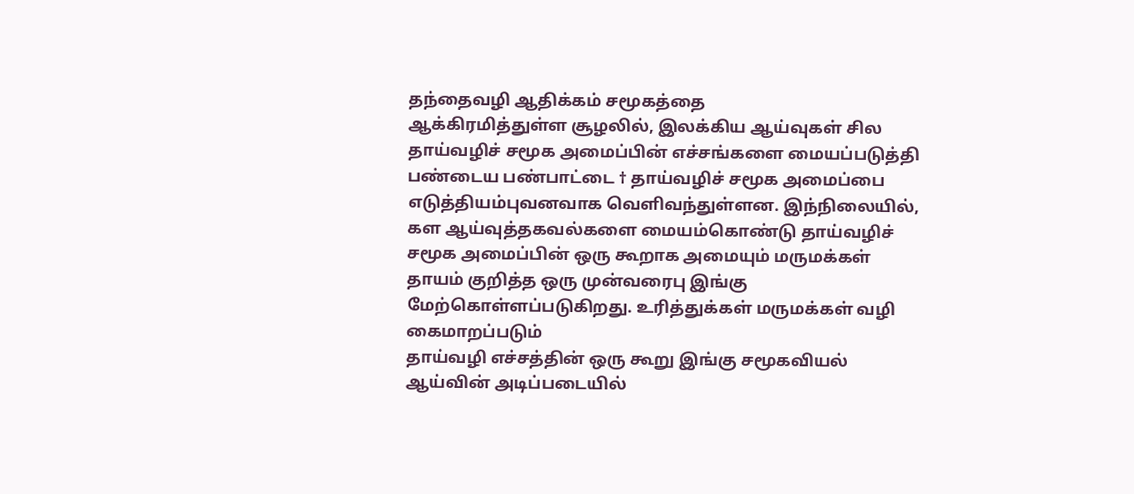தந்தைவழி ஆதிக்கம் சமூகத்தை
ஆக்கிரமித்துள்ள சூழலில், இலக்கிய ஆய்வுகள் சில தாய்வழிச் சமூக அமைப்பின் எச்சங்களை மையப்படுத்தி
பண்டைய பண்பாட்டை † தாய்வழிச் சமூக அமைப்பை எடுத்தியம்புவனவாக வெளிவந்துள்ளன. இந்நிலையில்,
கள ஆய்வுத்தகவல்களை மையம்கொண்டு தாய்வழிச் சமூக அமைப்பின் ஒரு கூறாக அமையும் மருமக்கள்
தாயம் குறித்த ஒரு முன்வரைபு இங்கு மேற்கொள்ளப்படுகிறது. உரித்துக்கள் மருமக்கள் வழி கைமாறப்படும்
தாய்வழி எச்சத்தின் ஒரு கூறு இங்கு சமூகவியல் ஆய்வின் அடிப்படையில்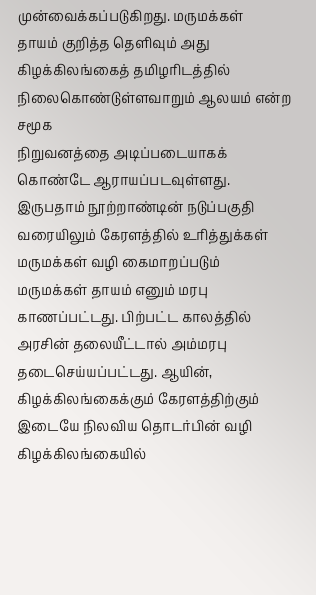முன்வைக்கப்படுகிறது. மருமக்கள்
தாயம் குறித்த தெளிவும் அது கிழக்கிலங்கைத் தமிழரிடத்தில் நிலைகொண்டுள்ளவாறும் ஆலயம் என்ற சமூக
நிறுவனத்தை அடிப்படையாகக் கொண்டே ஆராயப்படவுள்ளது.
இருபதாம் நூற்றாண்டின் நடுப்பகுதி வரையிலும் கேரளத்தில் உரித்துக்கள் மருமக்கள் வழி கைமாறப்படும்
மருமக்கள் தாயம் எனும் மரபு காணப்பட்டது. பிற்பட்ட காலத்தில் அரசின் தலையீட்டால் அம்மரபு
தடைசெய்யப்பட்டது. ஆயின், கிழக்கிலங்கைக்கும் கேரளத்திற்கும் இடையே நிலவிய தொடர்பின் வழி
கிழக்கிலங்கையில்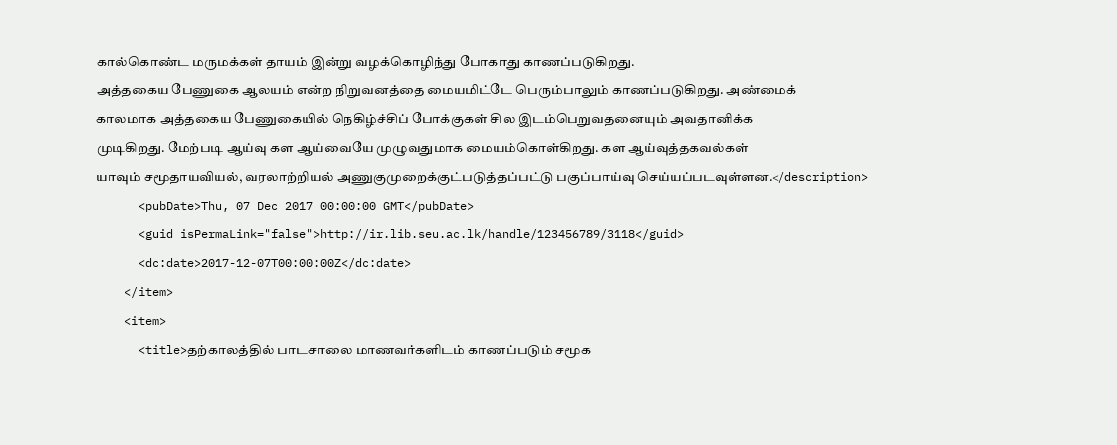கால்கொண்ட மருமக்கள் தாயம் இன்று வழக்கொழிந்து போகாது காணப்படுகிறது.
அத்தகைய பேணுகை ஆலயம் என்ற நிறுவனத்தை மையமிட்டே பெரும்பாலும் காணப்படுகிறது. அண்மைக்
காலமாக அத்தகைய பேணுகையில் நெகிழ்ச்சிப் போக்குகள் சில இடம்பெறுவதனையும் அவதானிக்க
முடிகிறது. மேற்படி ஆய்வு கள ஆய்வையே முழுவதுமாக மையம்கொள்கிறது. கள ஆய்வுத்தகவல்கள்
யாவும் சமூதாயவியல், வரலாற்றியல் அணுகுமுறைக்குட்படுத்தப்பட்டு பகுப்பாய்வு செய்யப்படவுள்ளன.</description>
      <pubDate>Thu, 07 Dec 2017 00:00:00 GMT</pubDate>
      <guid isPermaLink="false">http://ir.lib.seu.ac.lk/handle/123456789/3118</guid>
      <dc:date>2017-12-07T00:00:00Z</dc:date>
    </item>
    <item>
      <title>தற்காலத்தில் பாடசாலை மாணவர்களிடம் காணப்படும் சமூக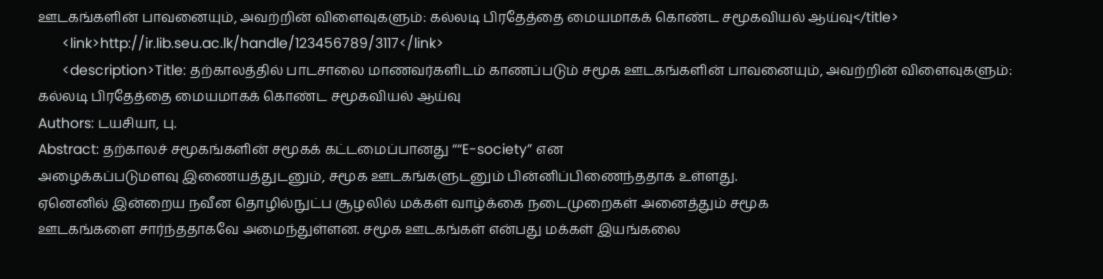ஊடகங்களின் பாவனையும், அவற்றின் விளைவுகளும்: கல்லடி பிரதேத்தை மையமாகக் கொண்ட சமூகவியல் ஆய்வு</title>
      <link>http://ir.lib.seu.ac.lk/handle/123456789/3117</link>
      <description>Title: தற்காலத்தில் பாடசாலை மாணவர்களிடம் காணப்படும் சமூக ஊடகங்களின் பாவனையும், அவற்றின் விளைவுகளும்: கல்லடி பிரதேத்தை மையமாகக் கொண்ட சமூகவியல் ஆய்வு
Authors: டயசியா, பு.
Abstract: தற்காலச் சமூகங்களின் சமூகக் கட்டமைப்பானது ““E-society” என
அழைக்கப்படுமளவு இணையத்துடனும், சமூக ஊடகங்களுடனும் பின்னிப்பிணைந்ததாக உள்ளது.
ஏனெனில் இன்றைய நவீன தொழில்நுட்ப சூழலில் மக்கள் வாழ்க்கை நடைமுறைகள் அனைத்தும் சமூக
ஊடகங்களை சார்ந்ததாகவே அமைந்துள்ளன. சமூக ஊடகங்கள் என்பது மக்கள் இயங்கலை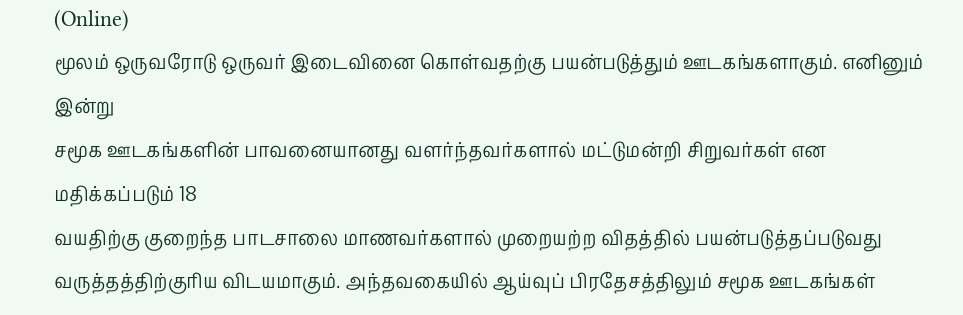(Online)
மூலம் ஒருவரோடு ஒருவர் இடைவினை கொள்வதற்கு பயன்படுத்தும் ஊடகங்களாகும். எனினும் இன்று
சமூக ஊடகங்களின் பாவனையானது வளர்ந்தவர்களால் மட்டுமன்றி சிறுவர்கள் என மதிக்கப்படும் 18
வயதிற்கு குறைந்த பாடசாலை மாணவர்களால் முறையற்ற விதத்தில் பயன்படுத்தப்படுவது
வருத்தத்திற்குரிய விடயமாகும். அந்தவகையில் ஆய்வுப் பிரதேசத்திலும் சமூக ஊடகங்கள்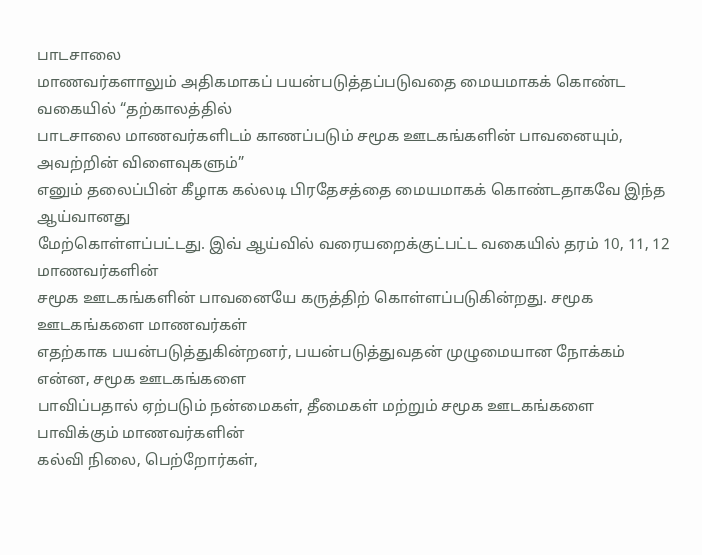பாடசாலை
மாணவர்களாலும் அதிகமாகப் பயன்படுத்தப்படுவதை மையமாகக் கொண்ட வகையில் “தற்காலத்தில்
பாடசாலை மாணவர்களிடம் காணப்படும் சமூக ஊடகங்களின் பாவனையும், அவற்றின் விளைவுகளும்”
எனும் தலைப்பின் கீழாக கல்லடி பிரதேசத்தை மையமாகக் கொண்டதாகவே இந்த ஆய்வானது
மேற்கொள்ளப்பட்டது. இவ் ஆய்வில் வரையறைக்குட்பட்ட வகையில் தரம் 10, 11, 12 மாணவர்களின்
சமூக ஊடகங்களின் பாவனையே கருத்திற் கொள்ளப்படுகின்றது. சமூக ஊடகங்களை மாணவர்கள்
எதற்காக பயன்படுத்துகின்றனர், பயன்படுத்துவதன் முழுமையான நோக்கம் என்ன, சமூக ஊடகங்களை
பாவிப்பதால் ஏற்படும் நன்மைகள், தீமைகள் மற்றும் சமூக ஊடகங்களை பாவிக்கும் மாணவர்களின்
கல்வி நிலை, பெற்றோர்கள்,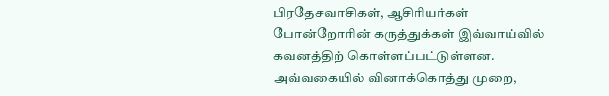பிரதேசவாசிகள், ஆசிரியர்கள் போன்றோரின் கருத்துக்கள் இவ்வாய்வில்
கவனத்திற் கொள்ளப்பட்டுள்ளன. அவ்வகையில் வினாக்கொத்து முறை,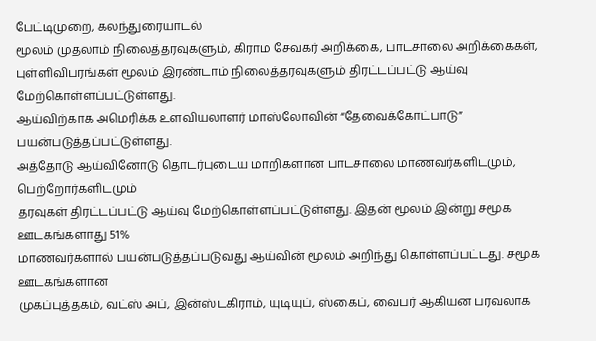பேட்டிமுறை, கலந்துரையாடல்
மூலம் முதலாம் நிலைத்தரவுகளும், கிராம சேவகர் அறிக்கை, பாடசாலை அறிக்கைகள்,
புள்ளிவிபரங்கள் மூலம் இரண்டாம் நிலைத்தரவுகளும் திரட்டப்பட்டு ஆய்வு மேற்கொள்ளப்பட்டுள்ளது.
ஆய்விற்காக அமெரிக்க உளவியலாளர் மாஸ்லோவின் “தேவைக்கோட்பாடு” பயன்படுத்தப்பட்டுள்ளது.
அத்தோடு ஆய்வினோடு தொடர்புடைய மாறிகளான பாடசாலை மாணவர்களிடமும், பெற்றோர்களிடமும்
தரவுகள் திரட்டப்பட்டு ஆய்வு மேற்கொள்ளப்பட்டுள்ளது. இதன் மூலம் இன்று சமூக ஊடகங்களாது 51%
மாணவர்களால் பயன்படுத்தப்படுவது ஆய்வின் மூலம் அறிந்து கொள்ளப்பட்டது. சமூக ஊடகங்களான
முகப்புத்தகம், வட்ஸ் அப், இன்ஸ்டகிராம், யுடியுப், ஸ்கைப், வைபர் ஆகியன பரவலாக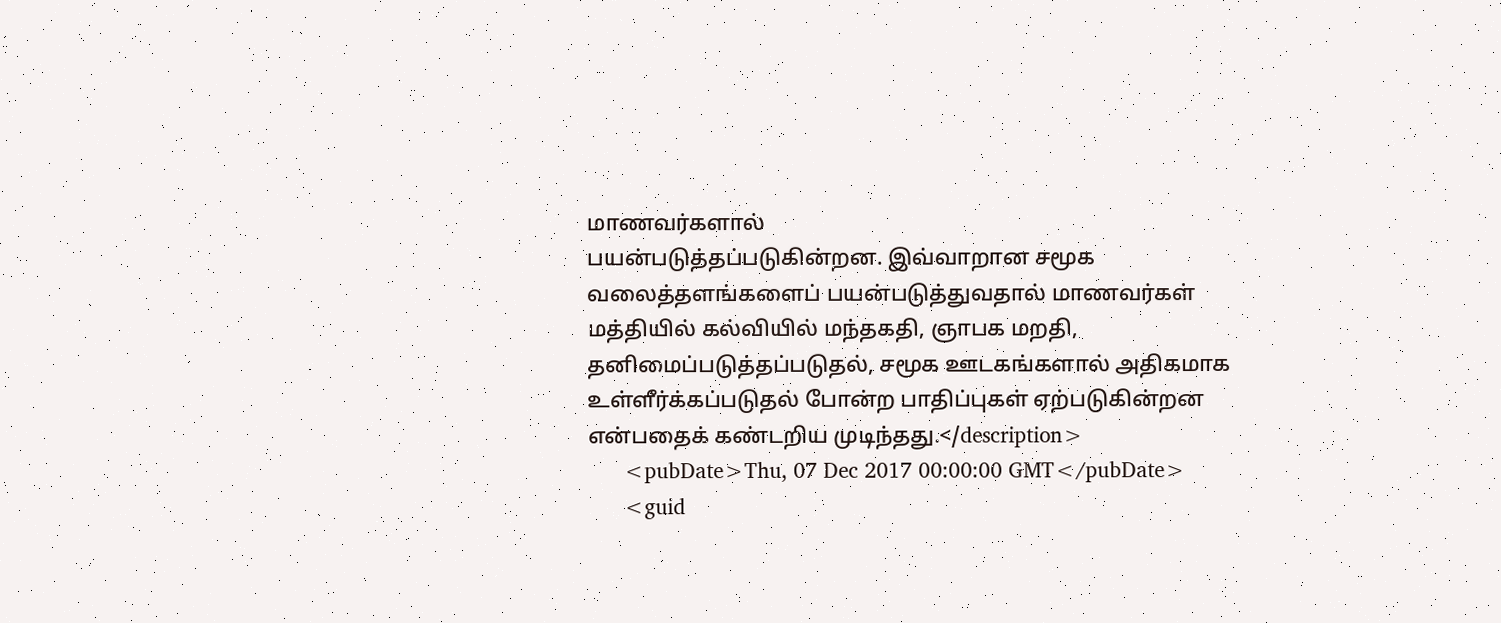மாணவர்களால்
பயன்படுத்தப்படுகின்றன. இவ்வாறான சமூக வலைத்தளங்களைப் பயன்படுத்துவதால் மாணவர்கள்
மத்தியில் கல்வியில் மந்தகதி, ஞாபக மறதி, தனிமைப்படுத்தப்படுதல், சமூக ஊடகங்களால் அதிகமாக
உள்ளீர்க்கப்படுதல் போன்ற பாதிப்புகள் ஏற்படுகின்றன என்பதைக் கண்டறிய முடிந்தது.</description>
      <pubDate>Thu, 07 Dec 2017 00:00:00 GMT</pubDate>
      <guid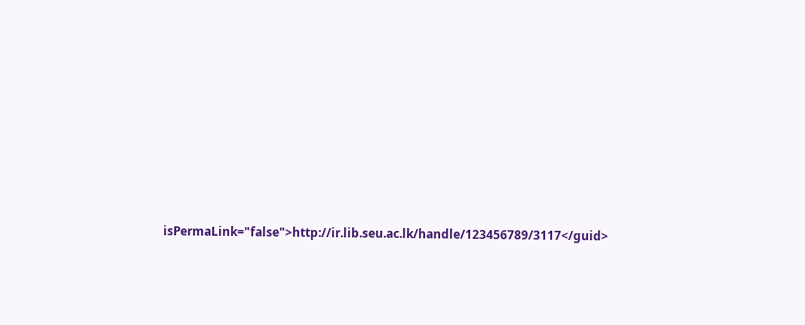isPermaLink="false">http://ir.lib.seu.ac.lk/handle/123456789/3117</guid>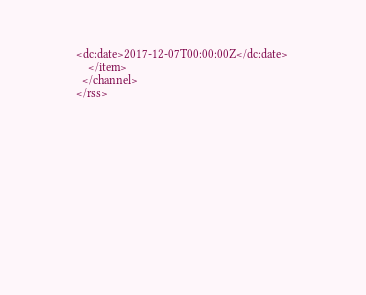<dc:date>2017-12-07T00:00:00Z</dc:date>
    </item>
  </channel>
</rss>